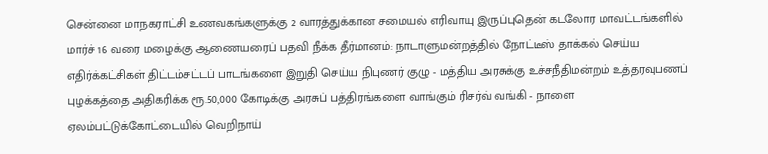சென்னை மாநகராட்சி உணவகங்களுக்கு 2 வாரத்துக்கான சமையல் எரிவாயு இருப்புதென் கடலோர மாவட்டங்களில் மார்ச் 16 வரை மழைக்கு ஆணையரைப் பதவி நீக்க தீர்மானம்: நாடாளுமன்றத்தில் நோட்டீஸ் தாக்கல் செய்ய எதிர்க்கட்சிகள் திட்டம்சட்டப் பாடங்களை இறுதி செய்ய நிபுணர் குழு - மத்திய அரசுக்கு உச்சநீதிமன்றம் உத்தரவுபணப் புழக்கத்தை அதிகரிக்க ரூ.50,000 கோடிக்கு அரசுப் பத்திரங்களை வாங்கும் ரிசர்வ் வங்கி - நாளை ஏலம்பட்டுக்கோட்டையில் வெறிநாய்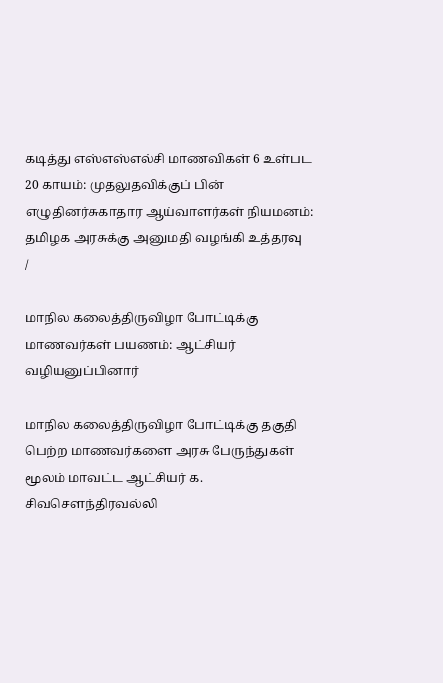கடித்து எஸ்எஸ்எல்சி மாணவிகள் 6 உள்பட 20 காயம்: முதலுதவிக்குப் பின் எழுதினர்சுகாதார ஆய்வாளர்கள் நியமனம்: தமிழக அரசுக்கு அனுமதி வழங்கி உத்தரவு
/

மாநில கலைத்திருவிழா போட்டிக்கு மாணவர்கள் பயணம்: ஆட்சியர் வழியனுப்பினார்

மாநில கலைத்திருவிழா போட்டிக்கு தகுதி பெற்ற மாணவர்களை அரசு பேருந்துகள் மூலம் மாவட்ட ஆட்சியர் க. சிவசௌந்திரவல்லி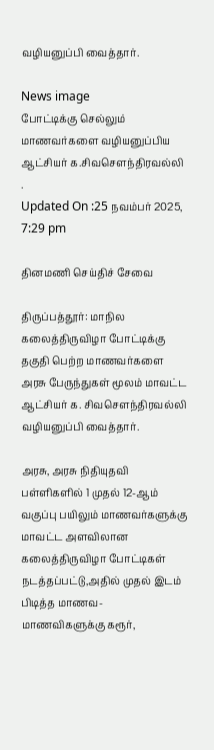வழியனுப்பி வைத்தார்.

News image
போட்டிக்கு செல்லும் மாணவர்களை வழியனுப்பிய ஆட்சியர் க.சிவசௌந்திரவல்லி .
Updated On :25 நவம்பர் 2025, 7:29 pm

தினமணி செய்திச் சேவை

திருப்பத்தூர்: மாநில கலைத்திருவிழா போட்டிக்கு தகுதி பெற்ற மாணவர்களை அரசு பேருந்துகள் மூலம் மாவட்ட ஆட்சியர் க. சிவசௌந்திரவல்லி வழியனுப்பி வைத்தார்.

அரசு, அரசு நிதியுதவி பள்ளிகளில் 1 முதல் 12-ஆம் வகுப்பு பயிலும் மாணவர்களுக்கு மாவட்ட அளவிலான கலைத்திருவிழா போட்டிகள் நடத்தப்பட்டு,அதில் முதல் இடம் பிடித்த மாணவ- மாணவிகளுக்கு கரூர்,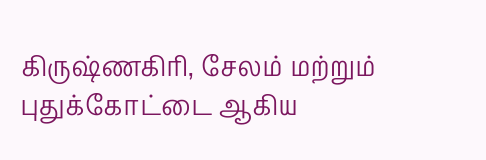கிருஷ்ணகிரி, சேலம் மற்றும் புதுக்கோட்டை ஆகிய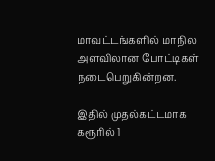மாவட்டங்களில் மாநில அளவிலான போட்டிகள் நடைபெறுகின்றன.

இதில் முதல்கட்டமாக கரூரில் 1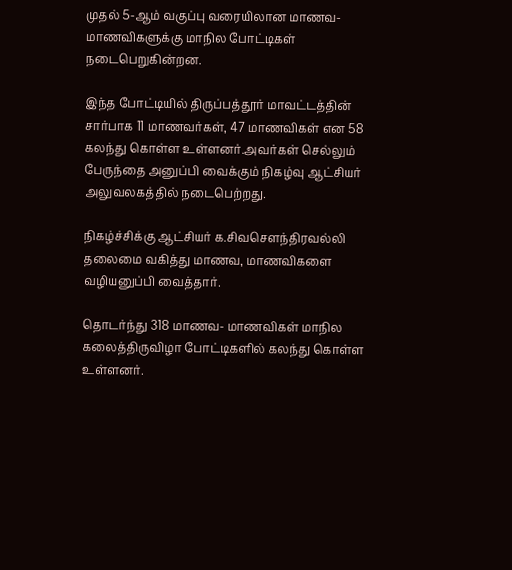முதல் 5-ஆம் வகுப்பு வரையிலான மாணவ-மாணவிகளுக்கு மாநில போட்டிகள் நடைபெறுகின்றன.

இந்த போட்டியில் திருப்பத்தூர் மாவட்டத்தின் சார்பாக 11 மாணவர்கள், 47 மாணவிகள் என 58 கலந்து கொள்ள உள்ளனர்.அவர்கள் செல்லும் பேருந்தை அனுப்பி வைக்கும் நிகழ்வு ஆட்சியர் அலுவலகத்தில் நடைபெற்றது.

நிகழ்ச்சிக்கு ஆட்சியர் க.சிவசௌந்திரவல்லி தலைமை வகித்து மாணவ, மாணவிகளை வழியனுப்பி வைத்தார்.

தொடர்ந்து 318 மாணவ- மாணவிகள் மாநில கலைத்திருவிழா போட்டிகளில் கலந்து கொள்ள உள்ளனர்.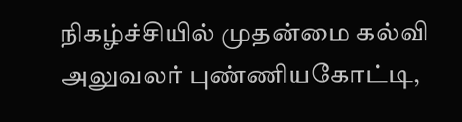நிகழ்ச்சியில் முதன்மை கல்வி அலுவலர் புண்ணியகோட்டி,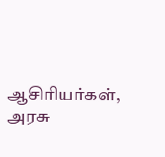ஆசிரியர்கள், அரசு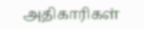அதிகாரிகள்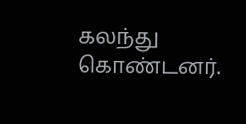கலந்து கொண்டனர்.